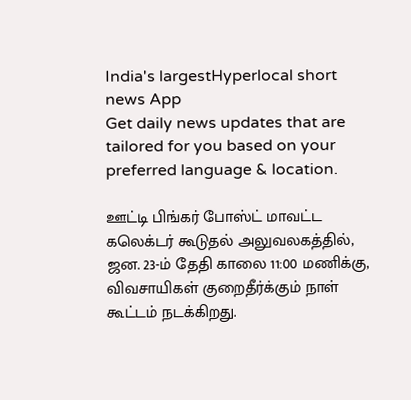India's largestHyperlocal short
news App
Get daily news updates that are tailored for you based on your preferred language & location.

ஊட்டி பிங்கர் போஸ்ட் மாவட்ட கலெக்டர் கூடுதல் அலுவலகத்தில், ஜன. 23-ம் தேதி காலை 11:00 மணிக்கு, விவசாயிகள் குறைதீர்க்கும் நாள் கூட்டம் நடக்கிறது.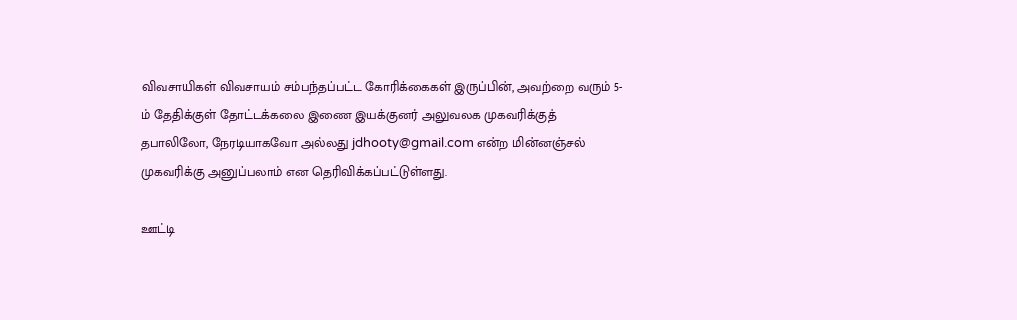விவசாயிகள் விவசாயம் சம்பந்தப்பட்ட கோரிக்கைகள் இருப்பின், அவற்றை வரும் 5-ம் தேதிக்குள் தோட்டக்கலை இணை இயக்குனர் அலுவலக முகவரிக்குத் தபாலிலோ, நேரடியாகவோ அல்லது jdhooty@gmail.com என்ற மின்னஞ்சல் முகவரிக்கு அனுப்பலாம் என தெரிவிக்கப்பட்டுள்ளது.

ஊட்டி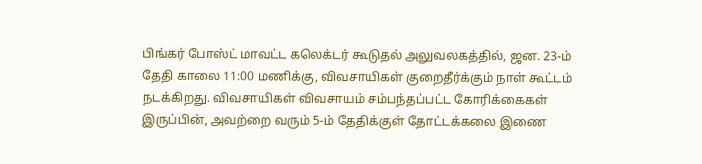பிங்கர் போஸ்ட் மாவட்ட கலெக்டர் கூடுதல் அலுவலகத்தில், ஜன. 23-ம் தேதி காலை 11:00 மணிக்கு, விவசாயிகள் குறைதீர்க்கும் நாள் கூட்டம் நடக்கிறது. விவசாயிகள் விவசாயம் சம்பந்தப்பட்ட கோரிக்கைகள் இருப்பின், அவற்றை வரும் 5-ம் தேதிக்குள் தோட்டக்கலை இணை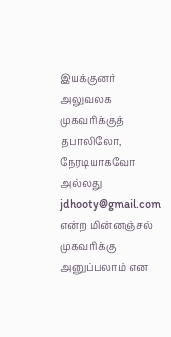இயக்குனர் அலுவலக முகவரிக்குத் தபாலிலோ, நேரடியாகவோ அல்லது jdhooty@gmail.com என்ற மின்னஞ்சல் முகவரிக்கு அனுப்பலாம் என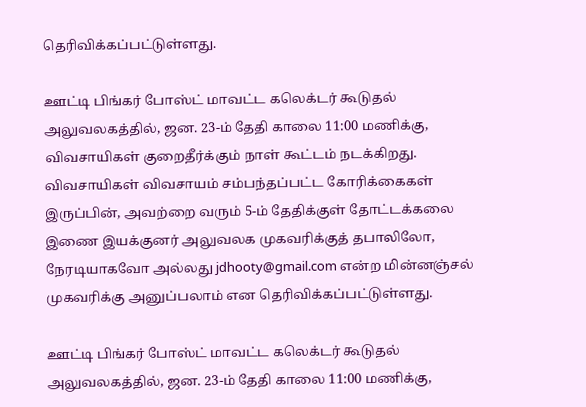தெரிவிக்கப்பட்டுள்ளது.

ஊட்டி பிங்கர் போஸ்ட் மாவட்ட கலெக்டர் கூடுதல் அலுவலகத்தில், ஜன. 23-ம் தேதி காலை 11:00 மணிக்கு, விவசாயிகள் குறைதீர்க்கும் நாள் கூட்டம் நடக்கிறது. விவசாயிகள் விவசாயம் சம்பந்தப்பட்ட கோரிக்கைகள் இருப்பின், அவற்றை வரும் 5-ம் தேதிக்குள் தோட்டக்கலை இணை இயக்குனர் அலுவலக முகவரிக்குத் தபாலிலோ, நேரடியாகவோ அல்லது jdhooty@gmail.com என்ற மின்னஞ்சல் முகவரிக்கு அனுப்பலாம் என தெரிவிக்கப்பட்டுள்ளது.

ஊட்டி பிங்கர் போஸ்ட் மாவட்ட கலெக்டர் கூடுதல் அலுவலகத்தில், ஜன. 23-ம் தேதி காலை 11:00 மணிக்கு,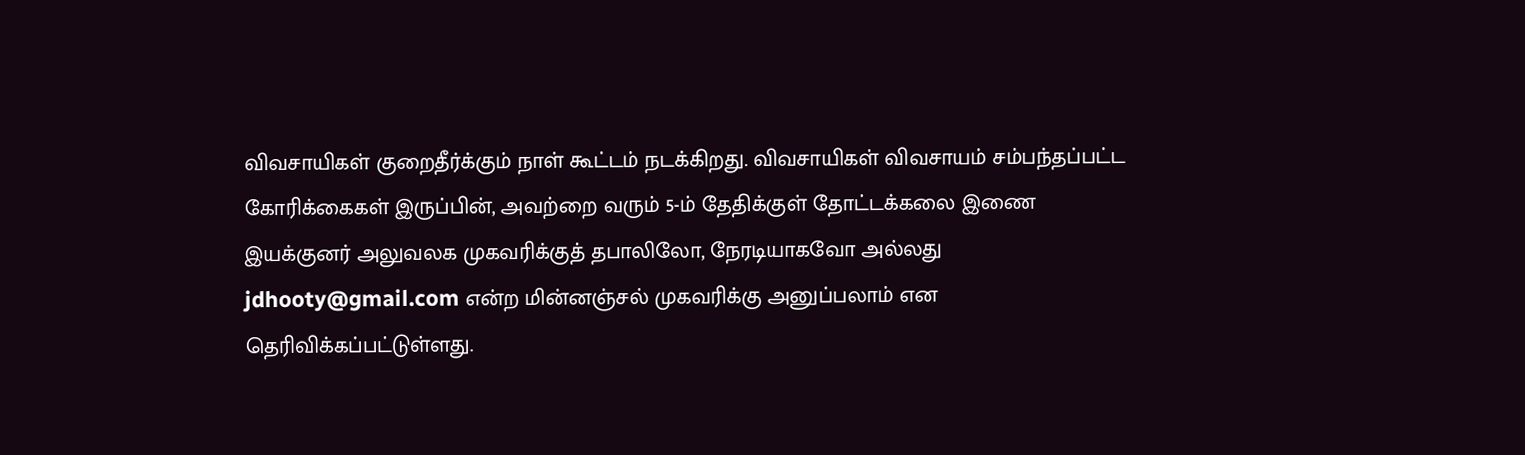விவசாயிகள் குறைதீர்க்கும் நாள் கூட்டம் நடக்கிறது. விவசாயிகள் விவசாயம் சம்பந்தப்பட்ட கோரிக்கைகள் இருப்பின், அவற்றை வரும் 5-ம் தேதிக்குள் தோட்டக்கலை இணை இயக்குனர் அலுவலக முகவரிக்குத் தபாலிலோ, நேரடியாகவோ அல்லது jdhooty@gmail.com என்ற மின்னஞ்சல் முகவரிக்கு அனுப்பலாம் என தெரிவிக்கப்பட்டுள்ளது.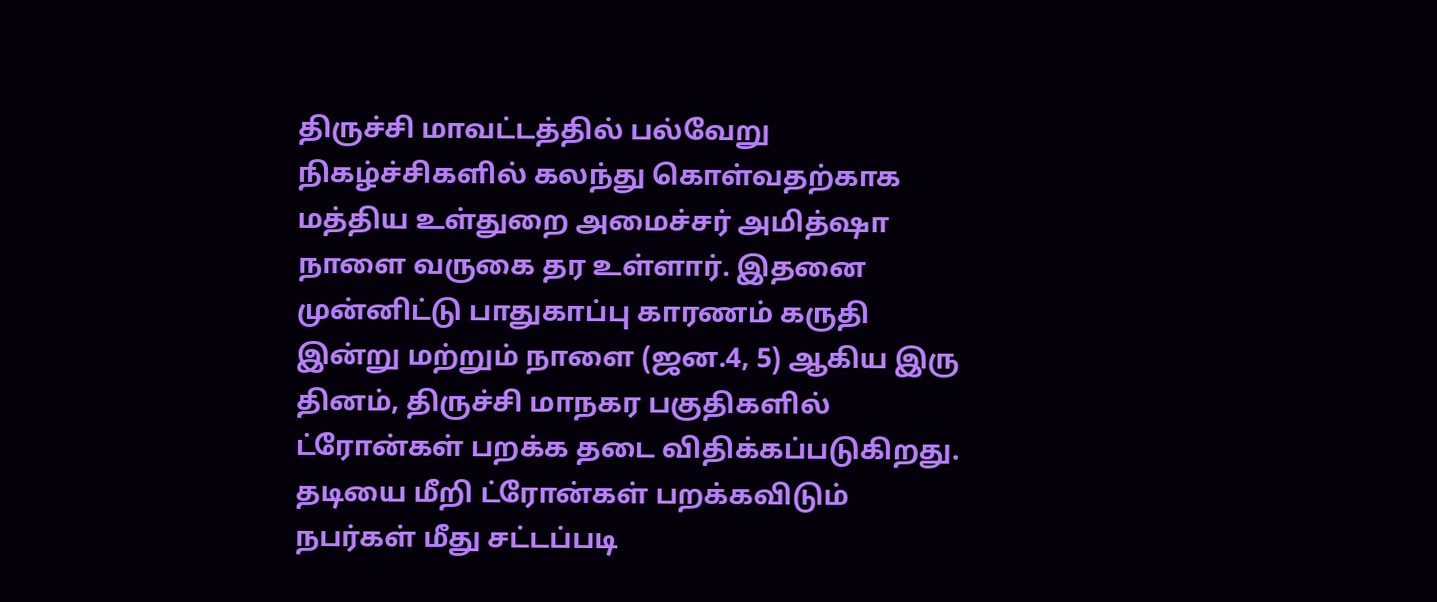திருச்சி மாவட்டத்தில் பல்வேறு நிகழ்ச்சிகளில் கலந்து கொள்வதற்காக மத்திய உள்துறை அமைச்சர் அமித்ஷா நாளை வருகை தர உள்ளார். இதனை முன்னிட்டு பாதுகாப்பு காரணம் கருதி இன்று மற்றும் நாளை (ஜன.4, 5) ஆகிய இரு தினம், திருச்சி மாநகர பகுதிகளில் ட்ரோன்கள் பறக்க தடை விதிக்கப்படுகிறது. தடியை மீறி ட்ரோன்கள் பறக்கவிடும் நபர்கள் மீது சட்டப்படி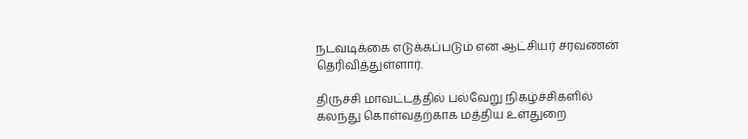நடவடிக்கை எடுக்கப்படும் என ஆட்சியர் சரவணன் தெரிவித்துள்ளார்.

திருச்சி மாவட்டத்தில் பல்வேறு நிகழ்ச்சிகளில் கலந்து கொள்வதற்காக மத்திய உள்துறை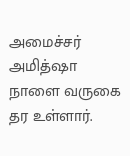அமைச்சர் அமித்ஷா நாளை வருகை தர உள்ளார்.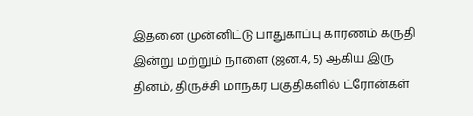இதனை முன்னிட்டு பாதுகாப்பு காரணம் கருதி இன்று மற்றும் நாளை (ஜன.4, 5) ஆகிய இரு தினம், திருச்சி மாநகர பகுதிகளில் ட்ரோன்கள்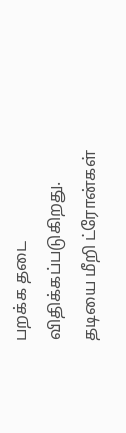பறக்க தடை விதிக்கப்படுகிறது. தடியை மீறி ட்ரோன்கள்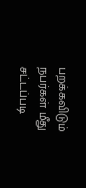பறக்கவிடும் நபர்கள் மீது சட்டப்படி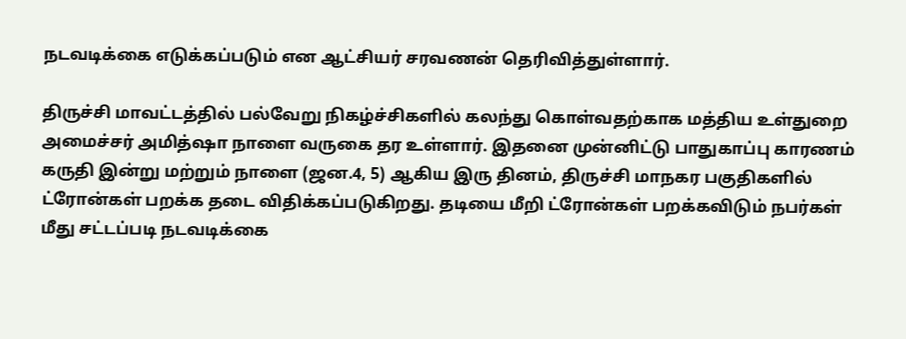நடவடிக்கை எடுக்கப்படும் என ஆட்சியர் சரவணன் தெரிவித்துள்ளார்.

திருச்சி மாவட்டத்தில் பல்வேறு நிகழ்ச்சிகளில் கலந்து கொள்வதற்காக மத்திய உள்துறை அமைச்சர் அமித்ஷா நாளை வருகை தர உள்ளார். இதனை முன்னிட்டு பாதுகாப்பு காரணம் கருதி இன்று மற்றும் நாளை (ஜன.4, 5) ஆகிய இரு தினம், திருச்சி மாநகர பகுதிகளில் ட்ரோன்கள் பறக்க தடை விதிக்கப்படுகிறது. தடியை மீறி ட்ரோன்கள் பறக்கவிடும் நபர்கள் மீது சட்டப்படி நடவடிக்கை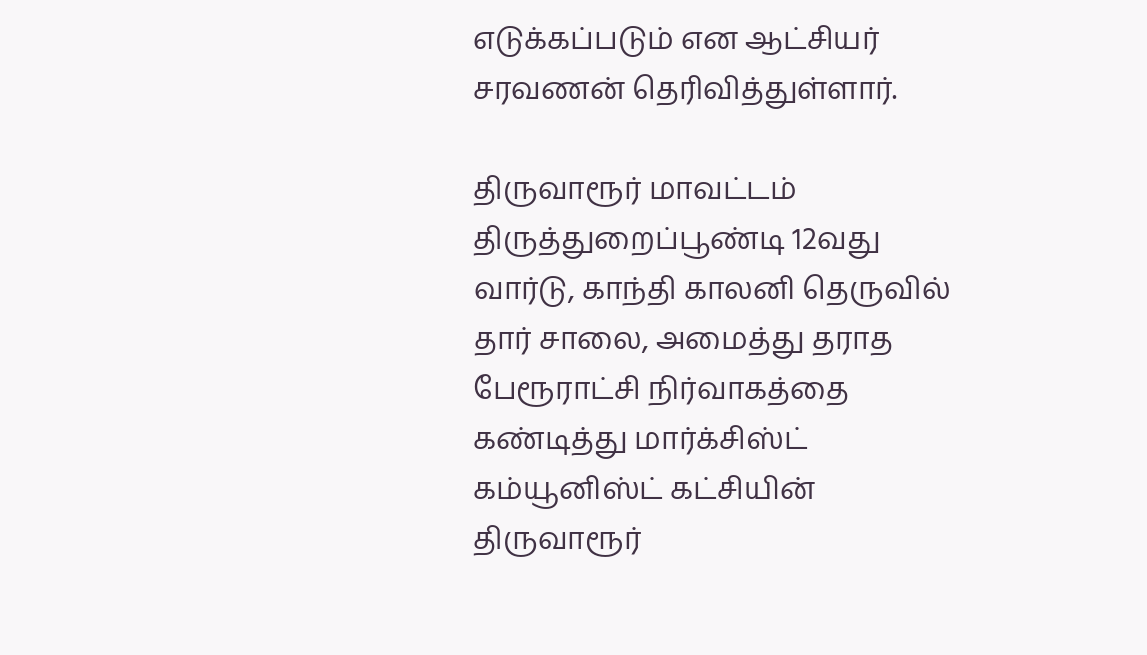எடுக்கப்படும் என ஆட்சியர் சரவணன் தெரிவித்துள்ளார்.

திருவாரூர் மாவட்டம் திருத்துறைப்பூண்டி 12வது வார்டு, காந்தி காலனி தெருவில் தார் சாலை, அமைத்து தராத பேரூராட்சி நிர்வாகத்தை கண்டித்து மார்க்சிஸ்ட் கம்யூனிஸ்ட் கட்சியின் திருவாரூர்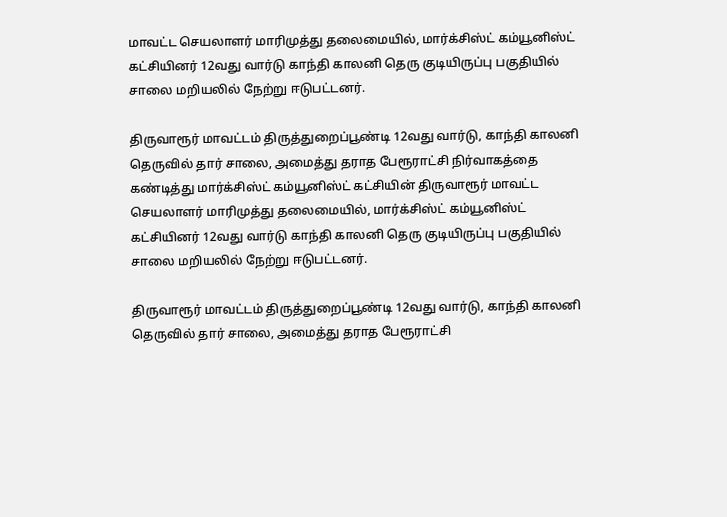மாவட்ட செயலாளர் மாரிமுத்து தலைமையில், மார்க்சிஸ்ட் கம்யூனிஸ்ட் கட்சியினர் 12வது வார்டு காந்தி காலனி தெரு குடியிருப்பு பகுதியில் சாலை மறியலில் நேற்று ஈடுபட்டனர்.

திருவாரூர் மாவட்டம் திருத்துறைப்பூண்டி 12வது வார்டு, காந்தி காலனி தெருவில் தார் சாலை, அமைத்து தராத பேரூராட்சி நிர்வாகத்தை கண்டித்து மார்க்சிஸ்ட் கம்யூனிஸ்ட் கட்சியின் திருவாரூர் மாவட்ட செயலாளர் மாரிமுத்து தலைமையில், மார்க்சிஸ்ட் கம்யூனிஸ்ட் கட்சியினர் 12வது வார்டு காந்தி காலனி தெரு குடியிருப்பு பகுதியில் சாலை மறியலில் நேற்று ஈடுபட்டனர்.

திருவாரூர் மாவட்டம் திருத்துறைப்பூண்டி 12வது வார்டு, காந்தி காலனி தெருவில் தார் சாலை, அமைத்து தராத பேரூராட்சி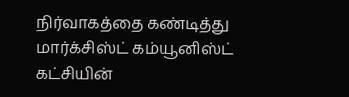நிர்வாகத்தை கண்டித்து மார்க்சிஸ்ட் கம்யூனிஸ்ட் கட்சியின்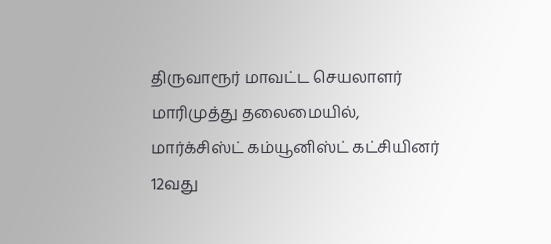திருவாரூர் மாவட்ட செயலாளர் மாரிமுத்து தலைமையில், மார்க்சிஸ்ட் கம்யூனிஸ்ட் கட்சியினர் 12வது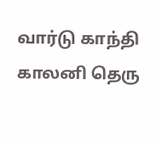வார்டு காந்தி காலனி தெரு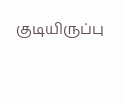குடியிருப்பு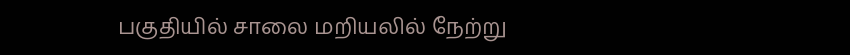பகுதியில் சாலை மறியலில் நேற்று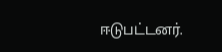ஈடுபட்டனர்.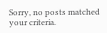Sorry, no posts matched your criteria.